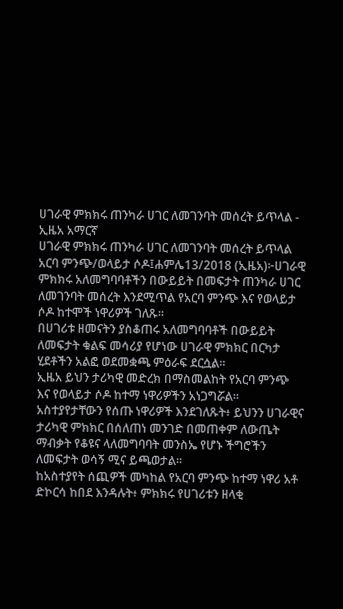ሀገራዊ ምክክሩ ጠንካራ ሀገር ለመገንባት መሰረት ይጥላል - ኢዜአ አማርኛ
ሀገራዊ ምክክሩ ጠንካራ ሀገር ለመገንባት መሰረት ይጥላል
አርባ ምንጭ/ወላይታ ሶዶ፤ሐምሌ13/2018 (ኢዜአ)፦ሀገራዊ ምክክሩ አለመግባባቶችን በውይይት በመፍታት ጠንካራ ሀገር ለመገንባት መሰረት እንደሚጥል የአርባ ምንጭ እና የወላይታ ሶዶ ከተሞች ነዋሪዎች ገለጹ።
በሀገሪቱ ዘመናትን ያስቆጠሩ አለመግባባቶች በውይይት ለመፍታት ቁልፍ መሳሪያ የሆነው ሀገራዊ ምክክር በርካታ ሂደቶችን አልፎ ወደመቋጫ ምዕራፍ ደርሷል።
ኢዜአ ይህን ታሪካዊ መድረክ በማስመልከት የአርባ ምንጭ እና የወላይታ ሶዶ ከተማ ነዋሪዎችን አነጋግሯል።
አስተያየታቸውን የሰጡ ነዋሪዎች እንደገለጹት፥ ይህንን ሀገራዊና ታሪካዊ ምክክር በሰለጠነ መንገድ በመጠቀም ለውጤት ማብቃት የቆዩና ላለመግባባት መንስኤ የሆኑ ችግሮችን ለመፍታት ወሳኝ ሚና ይጫወታል።
ከአስተያየት ሰጪዎች መካከል የአርባ ምንጭ ከተማ ነዋሪ አቶ ድኮርሳ ከበደ እንዳሉት፥ ምክክሩ የሀገሪቱን ዘላቂ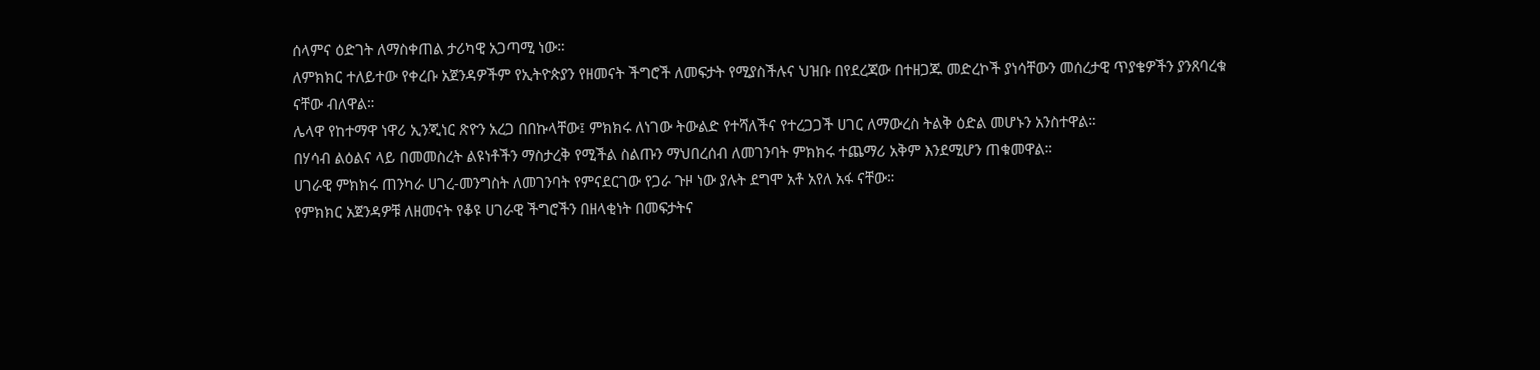ሰላምና ዕድገት ለማስቀጠል ታሪካዊ አጋጣሚ ነው።
ለምክክር ተለይተው የቀረቡ አጀንዳዎችም የኢትዮጵያን የዘመናት ችግሮች ለመፍታት የሚያስችሉና ህዝቡ በየደረጃው በተዘጋጁ መድረኮች ያነሳቸውን መሰረታዊ ጥያቄዎችን ያንጸባረቁ ናቸው ብለዋል።
ሌላዋ የከተማዋ ነዋሪ ኢንጂነር ጽዮን አረጋ በበኩላቸው፤ ምክክሩ ለነገው ትውልድ የተሻለችና የተረጋጋች ሀገር ለማውረስ ትልቅ ዕድል መሆኑን አንስተዋል።
በሃሳብ ልዕልና ላይ በመመስረት ልዩነቶችን ማስታረቅ የሚችል ስልጡን ማህበረሰብ ለመገንባት ምክክሩ ተጨማሪ አቅም እንደሚሆን ጠቁመዋል።
ሀገራዊ ምክክሩ ጠንካራ ሀገረ-መንግስት ለመገንባት የምናደርገው የጋራ ጉዞ ነው ያሉት ደግሞ አቶ አየለ አፋ ናቸው።
የምክክር አጀንዳዎቹ ለዘመናት የቆዩ ሀገራዊ ችግሮችን በዘላቂነት በመፍታትና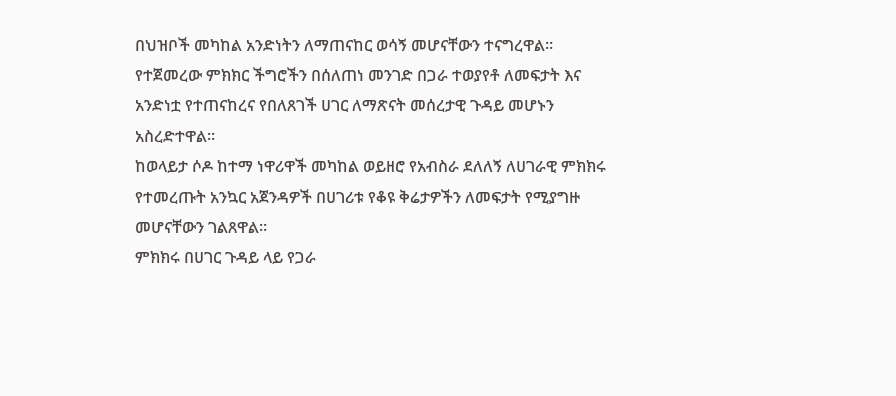በህዝቦች መካከል አንድነትን ለማጠናከር ወሳኝ መሆናቸውን ተናግረዋል።
የተጀመረው ምክክር ችግሮችን በሰለጠነ መንገድ በጋራ ተወያየቶ ለመፍታት እና አንድነቷ የተጠናከረና የበለጸገች ሀገር ለማጽናት መሰረታዊ ጉዳይ መሆኑን አስረድተዋል።
ከወላይታ ሶዶ ከተማ ነዋሪዋች መካከል ወይዘሮ የአብስራ ደለለኝ ለሀገራዊ ምክክሩ የተመረጡት አንኳር አጀንዳዎች በሀገሪቱ የቆዩ ቅሬታዎችን ለመፍታት የሚያግዙ መሆናቸውን ገልጸዋል።
ምክክሩ በሀገር ጉዳይ ላይ የጋራ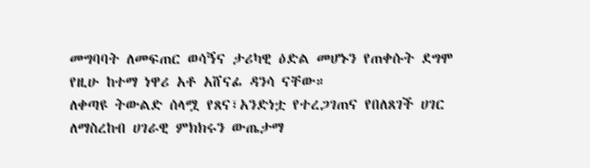መግባባት ለመፍጠር ወሳኝና ታሪካዊ ዕድል መሆኑን የጠቀሱት ደግሞ የዚሁ ከተማ ነዋሪ አቶ አሸናፊ ዳንሳ ናቸው።
ለቀጣዩ ትውልድ ሰላሟ የጸና፣አንድነቷ የተረጋገጠና የበለጸገች ሀገር ለማስረከብ ሀገራዊ ምክክሩን ውጤታማ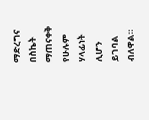ማድረግና በስኬት ማጠናቀቅ የሁሉም ሃላፊነት ሊሆን ይገባል ብለዋል።